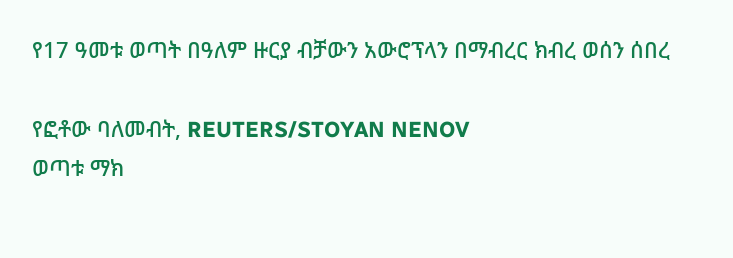የ17 ዓመቱ ወጣት በዓለም ዙርያ ብቻውን አውሮፕላን በማብረር ክብረ ወሰን ሰበረ

የፎቶው ባለመብት, REUTERS/STOYAN NENOV
ወጣቱ ማክ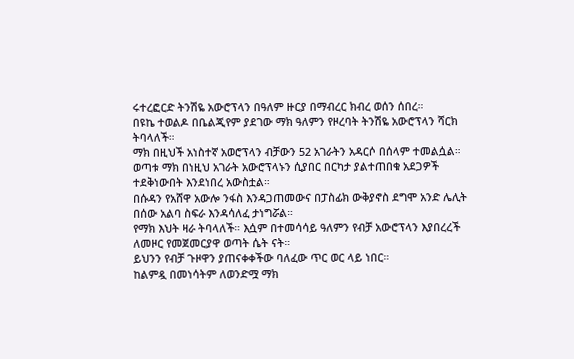ሩተረፎርድ ትንሽዬ አውሮፕላን በዓለም ዙርያ በማብረር ክብረ ወሰን ሰበረ።
በዩኬ ተወልዶ በቤልጂየም ያደገው ማክ ዓለምን የዞረባት ትንሽዬ አውሮፕላን ሻርክ ትባላለች።
ማክ በዚህች አነስተኛ አወሮፕላን ብቻውን 52 አገራትን አዳርሶ በሰላም ተመልሷል።
ወጣቱ ማክ በነዚህ አገራት አውሮፕላኑን ሲያበር በርካታ ያልተጠበቁ አደጋዎች ተደቅነውበት እንደነበረ አውስቷል።
በሱዳን የአሸዋ አውሎ ንፋስ እንዳጋጠመውና በፓስፊክ ውቅያኖስ ደግሞ አንድ ሌሊት በሰው አልባ ስፍራ እንዳሳለፈ ታነግሯል።
የማክ እህት ዛራ ትባላለች። እሷም በተመሳሳይ ዓለምን የብቻ አውሮፕላን እያበረረች ለመዞር የመጀመርያዋ ወጣት ሴት ናት።
ይህንን የብቻ ጉዞዋን ያጠናቀቀችው ባለፈው ጥር ወር ላይ ነበር።
ከልምዷ በመነሳትም ለወንድሟ ማክ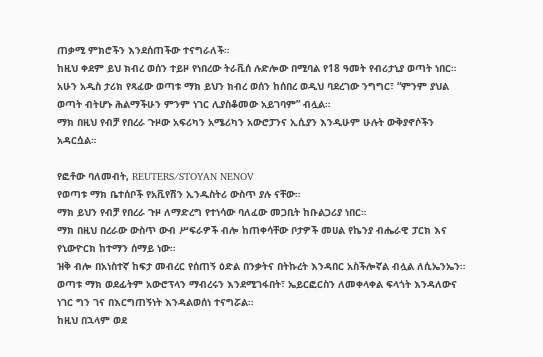ጠቃሚ ምክሮችን እንደሰጠችው ተናግራለች።
ከዚህ ቀደም ይህ ክብረ ወሰን ተይዞ የነበረው ትራቪሰ ሉድሎው በሚባል የ18 ዓመት የብሪታኒያ ወጣት ነበር።
አሁን አዲስ ታሪክ የጻፈው ወጣቱ ማክ ይህን ክብረ ወሰን ከሰበረ ወዲህ ባደረገው ንግግር፣ “ምንም ያህል ወጣት ብትሆኑ ሕልማችሁን ምንም ነገር ሊያስቆመው አይገባም” ብሏል።
ማክ በዚህ የብቻ የበረራ ጉዞው አፍሪካን አሜሪካን አውሮፓንና ኢሲያን እንዲሁም ሁሉት ውቅያኖሶችን አዳርሷል።

የፎቶው ባለመብት, REUTERS/STOYAN NENOV
የወጣቱ ማክ ቤተሰቦች የአቪየሽን ኢንዱስትሪ ውስጥ ያሉ ናቸው።
ማክ ይህን የብቻ የበረራ ጉዞ ለማድረግ የተነሳው ባለፈው መጋቢት ከቡልጋሪያ ነበር።
ማክ በዚህ በረራው ውስጥ ውብ ሥፍራዎች ብሎ ከጠቀሳቸው ቦታዎች መሀል የኬንያ ብሔራዊ ፓርክ እና የኒውዮርክ ከተማን ሰማይ ነው።
ዝቅ ብሎ በአነስተኛ ከፍታ መብረር የሰጠኝ ዕድል በንቃትና በትኩረት እንዳበር አስችሎኛል ብሏል ለሲኤንኤን።
ወጣቱ ማክ ወደፊትም አውሮፕላን ማብረሩን እንደሚገፋበት፣ ኤይርፎርስን ለመቀላቀል ፍላጎት እንዳለውና ነገር ግን ገና በእርግጠኝነት እንዳልወሰነ ተናግሯል።
ከዚህ በኋላም ወደ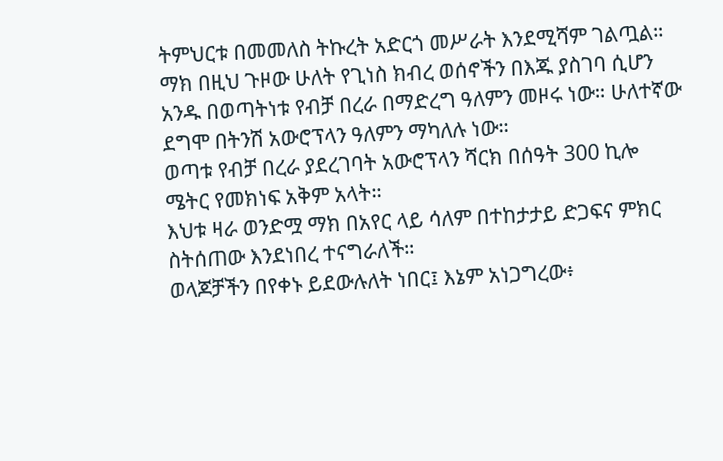ትምህርቱ በመመለስ ትኩረት አድርጎ መሥራት እንደሚሻም ገልጧል።
ማክ በዚህ ጉዞው ሁለት የጊነስ ክብረ ወሰኖችን በእጁ ያስገባ ሲሆን አንዱ በወጣትነቱ የብቻ በረራ በማድረግ ዓለምን መዞሩ ነው። ሁለተኛው ደግሞ በትንሽ አውሮፕላን ዓለምን ማካለሉ ነው።
ወጣቱ የብቻ በረራ ያደረገባት አውሮፕላን ሻርክ በሰዓት 300 ኪሎ ሜትር የመክነፍ አቅም አላት።
እህቱ ዛራ ወንድሟ ማክ በአየር ላይ ሳለም በተከታታይ ድጋፍና ምክር ስትሰጠው እንደነበረ ተናግራለች።
ወላጆቻችን በየቀኑ ይደውሉለት ነበር፤ እኔም አነጋግረው፥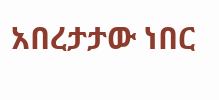አበረታታው ነበር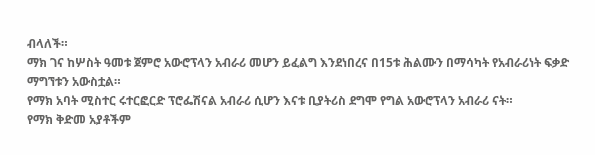ብላለች።
ማክ ገና ከሦስት ዓመቱ ጀምሮ አውሮፕላን አብራሪ መሆን ይፈልግ እንደነበረና በ15ቱ ሕልሙን በማሳካት የአብራሪነት ፍቃድ ማግኘቱን አውስቷል።
የማክ አባት ሚስተር ሩተርፎርድ ፕሮፌሽናል አብራሪ ሲሆን እናቱ ቢያትሪስ ደግሞ የግል አውሮፕላን አብራሪ ናት።
የማክ ቅድመ አያቶችም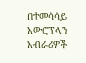በተመሳሳይ አውሮፕላን አብራሪዎች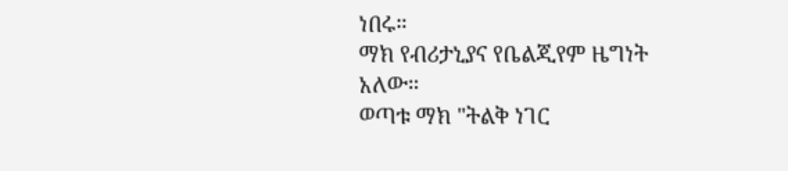ነበሩ።
ማክ የብሪታኒያና የቤልጂየም ዜግነት አለው።
ወጣቱ ማክ "ትልቅ ነገር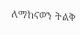ለማከናወን ትልቅ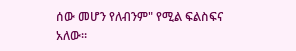ሰው መሆን የለብንም" የሚል ፍልስፍና አለው።